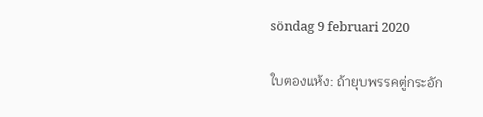söndag 9 februari 2020

ใบตองแห้ง: ถ้ายุบพรรคตู่กระอัก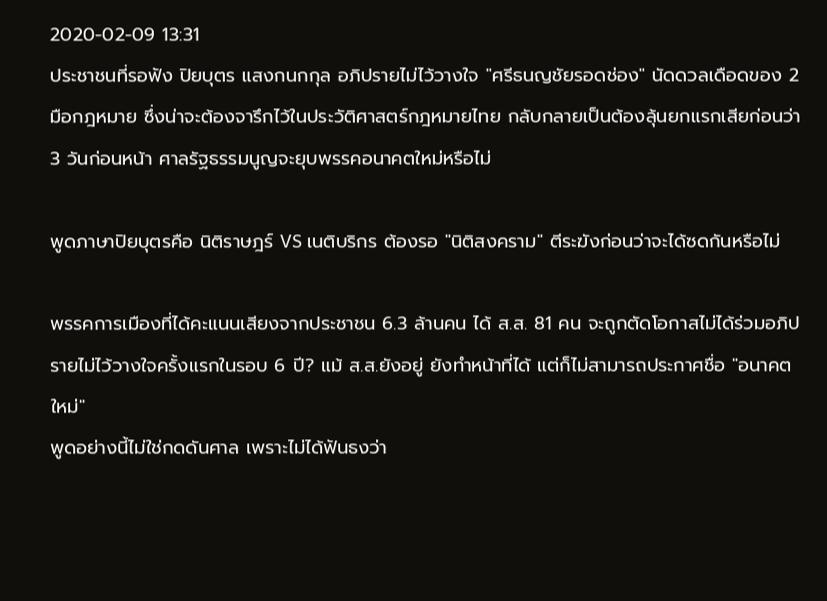2020-02-09 13:31
ประชาชนที่รอฟัง ปิยบุตร แสงกนกกุล อภิปรายไม่ไว้วางใจ "ศรีธนญชัยรอดช่อง" นัดดวลเดือดของ 2 มือกฎหมาย ซึ่งน่าจะต้องจารึกไว้ในประวัติศาสตร์กฎหมายไทย กลับกลายเป็นต้องลุ้นยกแรกเสียก่อนว่า 3 วันก่อนหน้า ศาลรัฐธรรมนูญจะยุบพรรคอนาคตใหม่หรือไม่

พูดภาษาปิยบุตรคือ นิติราษฎร์ VS เนติบริกร ต้องรอ "นิติสงคราม" ตีระฆังก่อนว่าจะได้ซดกันหรือไม่

พรรคการเมืองที่ได้คะแนนเสียงจากประชาชน 6.3 ล้านคน ได้ ส.ส. 81 คน จะถูกตัดโอกาสไม่ได้ร่วมอภิปรายไม่ไว้วางใจครั้งแรกในรอบ 6 ปี? แม้ ส.ส.ยังอยู่ ยังทำหน้าที่ได้ แต่ก็ไม่สามารถประกาศชื่อ "อนาคตใหม่"
พูดอย่างนี้ไม่ใช่กดดันศาล เพราะไม่ได้ฟันธงว่า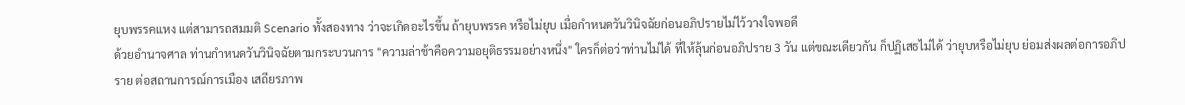ยุบพรรคแหง แต่สามารถสมมติ Scenario ทั้งสองทาง ว่าจะเกิดอะไรขึ้น ถ้ายุบพรรค หรือไม่ยุบ เมื่อกำหนดวันวินิจฉัยก่อนอภิปรายไม่ไว้วางใจพอดี
ด้วยอำนาจศาล ท่านกำหนดวันวินิจฉัยตามกระบวนการ "ความล่าช้าคือความอยุติธรรมอย่างหนึ่ง" ใครก็ต่อว่าท่านไม่ได้ ที่ให้ลุ้นก่อนอภิปราย 3 วัน แต่ขณะเดียวกัน ก็ปฏิเสธไม่ได้ ว่ายุบหรือไม่ยุบ ย่อมส่งผลต่อการอภิปราย ต่อสถานการณ์การเมือง เสถียรภาพ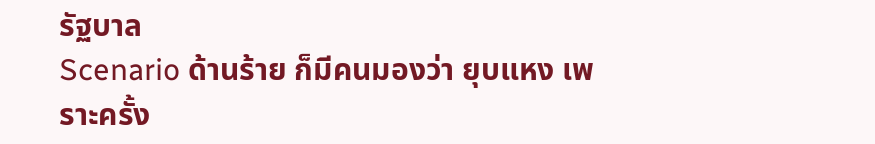รัฐบาล
Scenario ด้านร้าย ก็มีคนมองว่า ยุบแหง เพราะครั้ง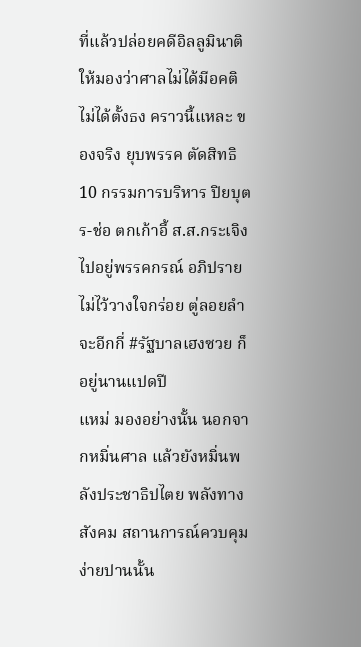ที่แล้วปล่อยคดีอิลลูมินาติ ให้มองว่าศาลไม่ได้มีอคติ ไม่ได้ตั้งธง คราวนี้แหละ ของจริง ยุบพรรค ตัดสิทธิ 10 กรรมการบริหาร ปิยบุตร-ช่อ ตกเก้าอี้ ส.ส.กระเจิงไปอยู่พรรคกรณ์ อภิปรายไม่ไว้วางใจกร่อย ตู่ลอยลำ จะอีกกี่ #รัฐบาลเฮงซวย ก็อยู่นานแปดปี
แหม่ มองอย่างนั้น นอกจากหมิ่นศาล แล้วยังหมิ่นพลังประชาธิปไตย พลังทางสังคม สถานการณ์ควบคุมง่ายปานนั้น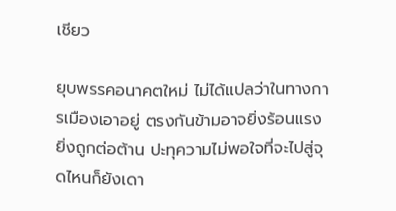เชียว

ยุบพรรคอนาคตใหม่ ไม่ได้แปลว่าในทางการเมืองเอาอยู่ ตรงกันข้ามอาจยิ่งร้อนแรง ยิ่งถูกต่อต้าน ปะทุความไม่พอใจที่จะไปสู่จุดไหนก็ยังเดา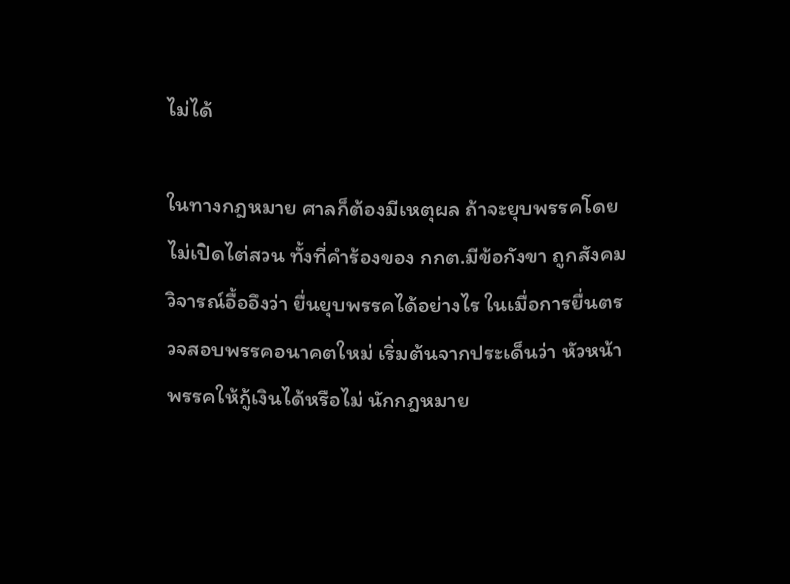ไม่ได้

ในทางกฎหมาย ศาลก็ต้องมีเหตุผล ถ้าจะยุบพรรคโดยไม่เปิดไต่สวน ทั้งที่คำร้องของ กกต.มีข้อกังขา ถูกสังคมวิจารณ์อื้ออึงว่า ยื่นยุบพรรคได้อย่างไร ในเมื่อการยื่นตรวจสอบพรรคอนาคตใหม่ เริ่มต้นจากประเด็นว่า หัวหน้าพรรคให้กู้เงินได้หรือไม่ นักกฎหมาย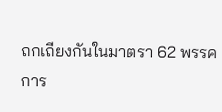ถกเถียงกันในมาตรา 62 พรรคการ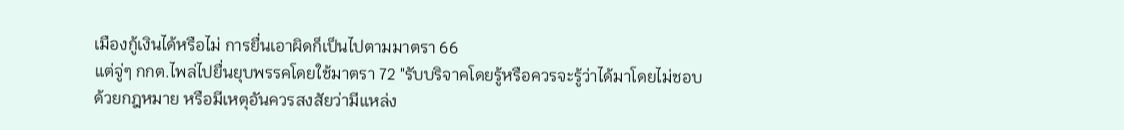เมืองกู้เงินได้หรือไม่ การยื่นเอาผิดก็เป็นไปตามมาตรา 66
แต่จู่ๆ กกต.ไพล่ไปยื่นยุบพรรคโดยใช้มาตรา 72 "รับบริจาคโดยรู้หรือควรจะรู้ว่าได้มาโดยไม่ชอบด้วยกฎหมาย หรือมีเหตุอันควรสงสัยว่ามีแหล่ง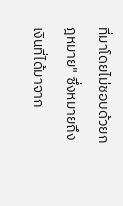ที่มาโดยไม่ชอบด้วยกฎหมาย" ซึ่งหมายถึงเงินที่ได้มาจาก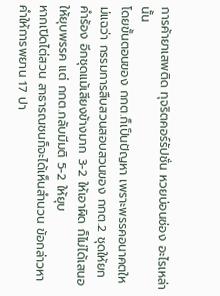การค้ายาเสพติด ทุจริตคอร์รัปชั่น หวยบ่อนซ่อง อะไรเหล่านั้น
โดยขั้นตอนของ กกต.ก็เป็นปัญหา เพราะพรรคอนาคตใหม่แฉว่า กรรมการสืบสวนสอบสวนของ กกต.2 ชุดให้ยกคำร้อง อีกชุดแม้เสียงข้างมาก 3-2 ให้เอาผิด ก็ไม่ได้เสนอให้ยุบพรรค แต่ กกต.กลับมีมติ 5-2 ให้ยุบ
หากเปิดไต่สวน สาธารณชนก็จะได้เห็นสำนวน ข้อกล่าวหา คำให้การพยาน 17 ปา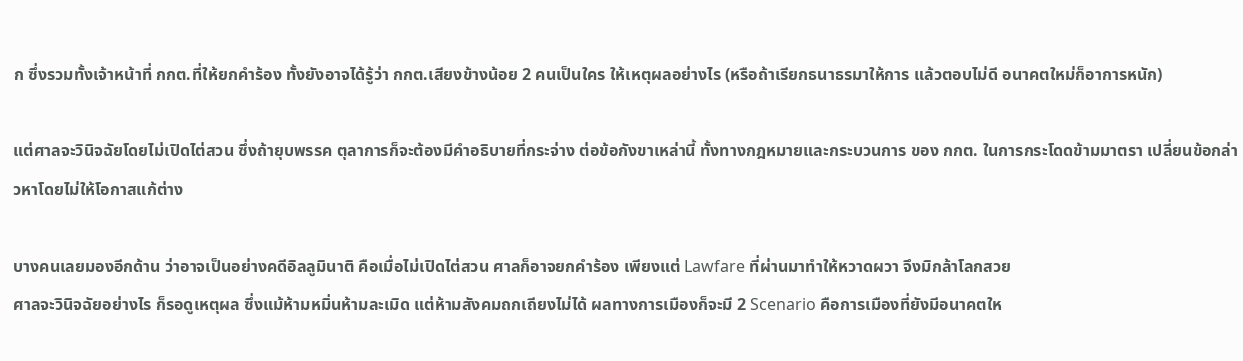ก ซึ่งรวมทั้งเจ้าหน้าที่ กกต.ที่ให้ยกคำร้อง ทั้งยังอาจได้รู้ว่า กกต.เสียงข้างน้อย 2 คนเป็นใคร ให้เหตุผลอย่างไร (หรือถ้าเรียกธนาธรมาให้การ แล้วตอบไม่ดี อนาคตใหม่ก็อาการหนัก)

แต่ศาลจะวินิจฉัยโดยไม่เปิดไต่สวน ซึ่งถ้ายุบพรรค ตุลาการก็จะต้องมีคำอธิบายที่กระจ่าง ต่อข้อกังขาเหล่านี้ ทั้งทางกฎหมายและกระบวนการ ของ กกต. ในการกระโดดข้ามมาตรา เปลี่ยนข้อกล่าวหาโดยไม่ให้โอกาสแก้ต่าง

บางคนเลยมองอีกด้าน ว่าอาจเป็นอย่างคดีอิลลูมินาติ คือเมื่อไม่เปิดไต่สวน ศาลก็อาจยกคำร้อง เพียงแต่ Lawfare ที่ผ่านมาทำให้หวาดผวา จึงมิกล้าโลกสวย
ศาลจะวินิจฉัยอย่างไร ก็รอดูเหตุผล ซึ่งแม้ห้ามหมิ่นห้ามละเมิด แต่ห้ามสังคมถกเถียงไม่ได้ ผลทางการเมืองก็จะมี 2 Scenario คือการเมืองที่ยังมีอนาคตให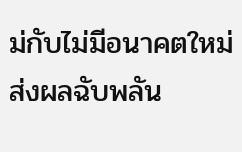ม่กับไม่มีอนาคตใหม่ ส่งผลฉับพลัน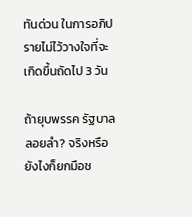ทันด่วน ในการอภิปรายไม่ไว้วางใจที่จะเกิดขึ้นถัดไป 3 วัน

ถ้ายุบพรรค รัฐบาลลอยลำ? จริงหรือ ยังไงก็ยกมือช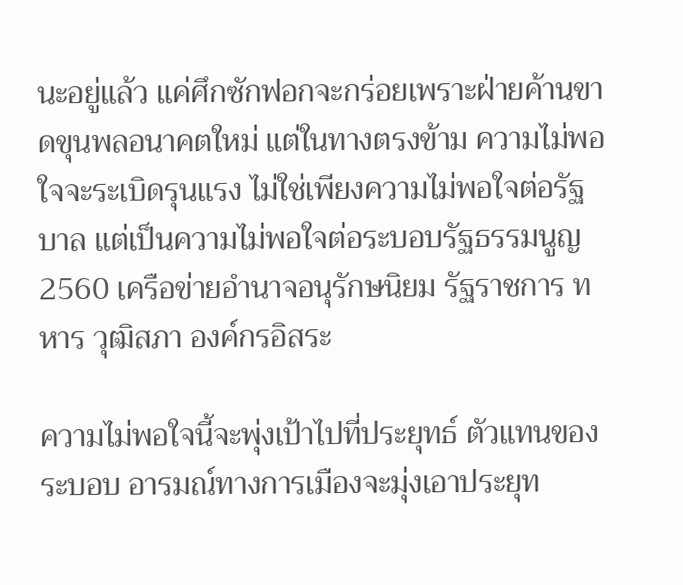นะอยู่แล้ว แค่ศึกซักฟอกจะกร่อยเพราะฝ่ายค้านขาดขุนพลอนาคตใหม่ แต่ในทางตรงข้าม ความไม่พอใจจะระเบิดรุนแรง ไม่ใช่เพียงความไม่พอใจต่อรัฐบาล แต่เป็นความไม่พอใจต่อระบอบรัฐธรรมนูญ 2560 เครือข่ายอำนาจอนุรักษนิยม รัฐราชการ ทหาร วุฒิสภา องค์กรอิสระ

ความไม่พอใจนี้จะพุ่งเป้าไปที่ประยุทธ์ ตัวแทนของระบอบ อารมณ์ทางการเมืองจะมุ่งเอาประยุท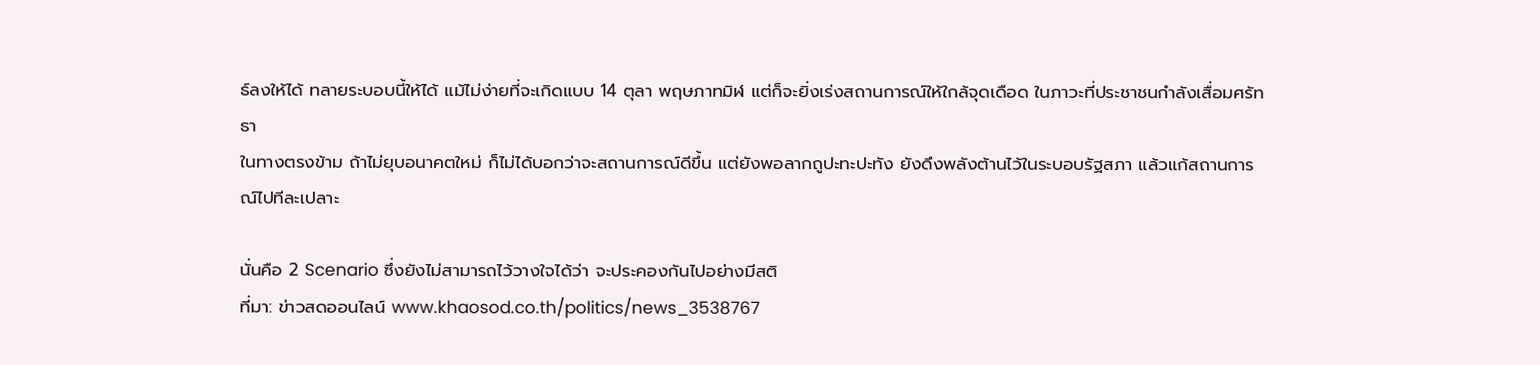ธ์ลงให้ได้ ทลายระบอบนี้ให้ได้ แม้ไม่ง่ายที่จะเกิดแบบ 14 ตุลา พฤษภาทมิฬ แต่ก็จะยิ่งเร่งสถานการณ์ให้ใกล้จุดเดือด ในภาวะที่ประชาชนกำลังเสื่อมศรัทธา
ในทางตรงข้าม ถ้าไม่ยุบอนาคตใหม่ ก็ไม่ได้บอกว่าจะสถานการณ์ดีขึ้น แต่ยังพอลากถูปะทะปะทัง ยังดึงพลังต้านไว้ในระบอบรัฐสภา แล้วแก้สถานการณ์ไปทีละเปลาะ

นั่นคือ 2 Scenario ซึ่งยังไม่สามารถไว้วางใจได้ว่า จะประคองกันไปอย่างมีสติ
ที่มา: ข่าวสดออนไลน์ www.khaosod.co.th/politics/news_3538767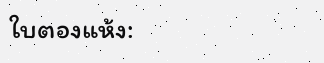ใบตองแห้ง: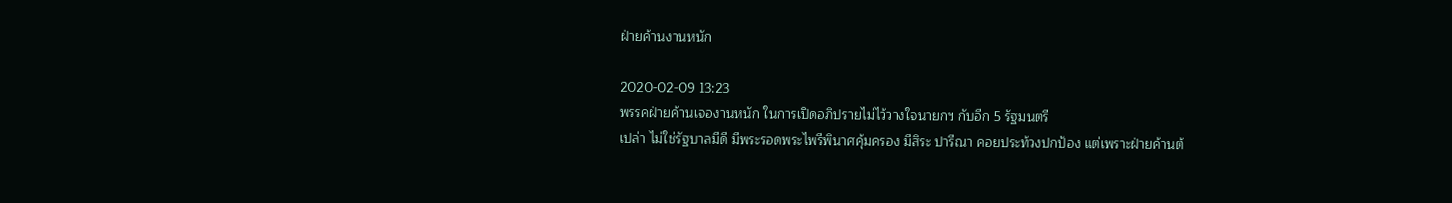ฝ่ายค้านงานหนัก

2020-02-09 13:23
พรรคฝ่ายค้านเจองานหนัก ในการเปิดอภิปรายไม่ไว้วางใจนายกฯ กับอีก 5 รัฐมนตรี
เปล่า ไม่ใช่รัฐบาลมีดี มีพระรอดพระไพรีพินาศคุ้มครอง มีสิระ ปารีณา คอยประท้วงปกป้อง แต่เพราะฝ่ายค้านต้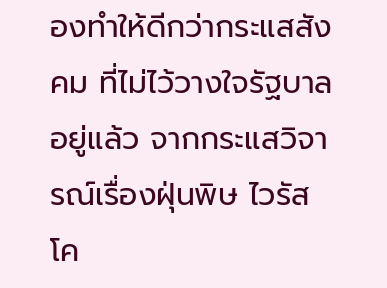องทำให้ดีกว่ากระแสสังคม ที่ไม่ไว้วางใจรัฐบาลอยู่แล้ว จากกระแสวิจารณ์เรื่องฝุ่นพิษ ไวรัสโค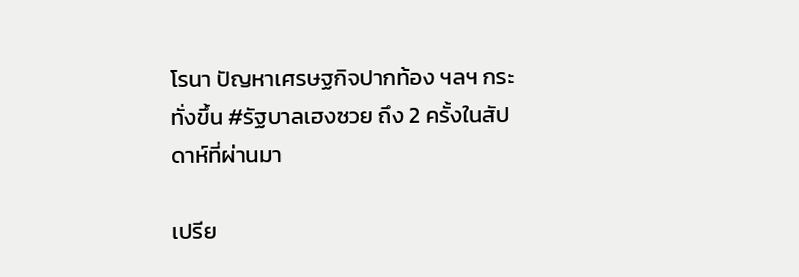โรนา ปัญหาเศรษฐกิจปากท้อง ฯลฯ กระทั่งขึ้น #รัฐบาลเฮงซวย ถึง 2 ครั้งในสัปดาห์ที่ผ่านมา

เปรีย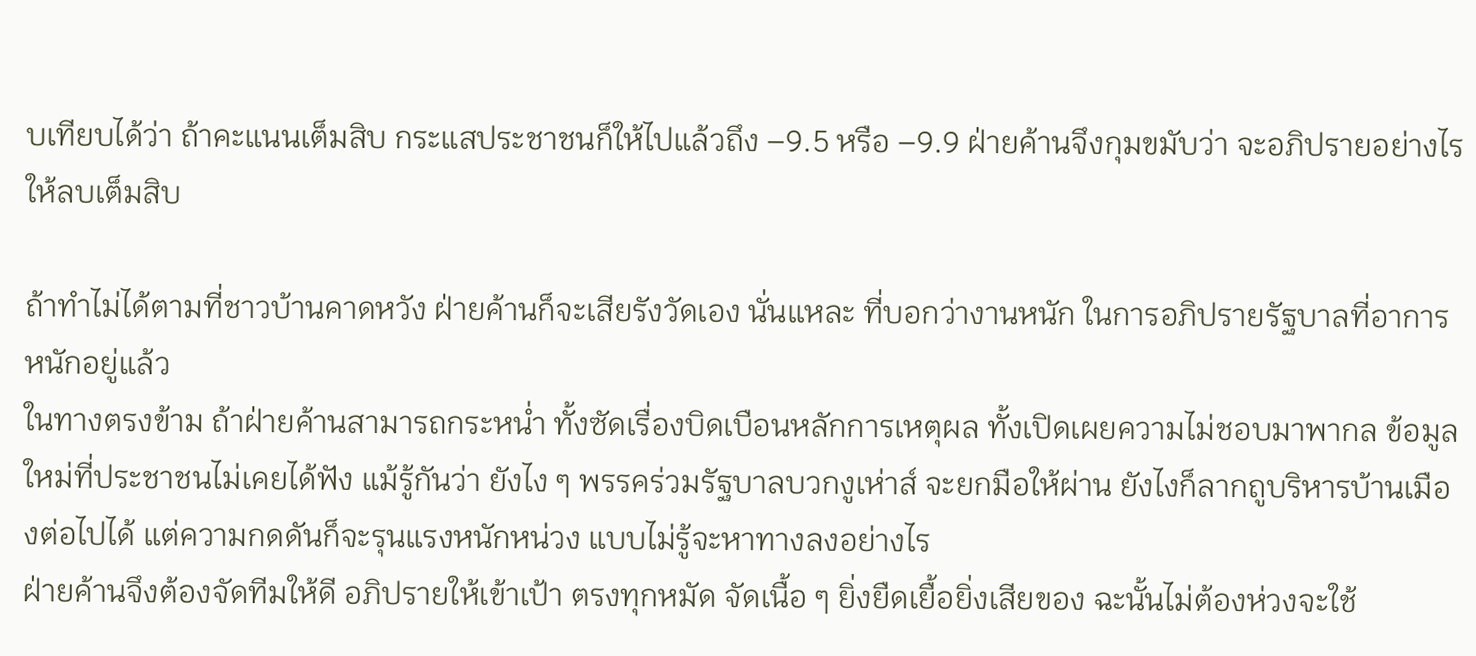บเทียบได้ว่า ถ้าคะแนนเต็มสิบ กระแสประชาชนก็ให้ไปแล้วถึง –9.5 หรือ –9.9 ฝ่ายค้านจึงกุมขมับว่า จะอภิปรายอย่างไรให้ลบเต็มสิบ

ถ้าทำไม่ได้ตามที่ชาวบ้านคาดหวัง ฝ่ายค้านก็จะเสียรังวัดเอง นั่นแหละ ที่บอกว่างานหนัก ในการอภิปรายรัฐบาลที่อาการหนักอยู่แล้ว
ในทางตรงข้าม ถ้าฝ่ายค้านสามารถกระหน่ำ ทั้งซัดเรื่องบิดเบือนหลักการเหตุผล ทั้งเปิดเผยความไม่ชอบมาพากล ข้อมูลใหม่ที่ประชาชนไม่เคยได้ฟัง แม้รู้กันว่า ยังไง ๆ พรรคร่วมรัฐบาลบวกงูเห่าส์ จะยกมือให้ผ่าน ยังไงก็ลากถูบริหารบ้านเมืองต่อไปได้ แต่ความกดดันก็จะรุนแรงหนักหน่วง แบบไม่รู้จะหาทางลงอย่างไร
ฝ่ายค้านจึงต้องจัดทีมให้ดี อภิปรายให้เข้าเป้า ตรงทุกหมัด จัดเนื้อ ๆ ยิ่งยืดเยื้อยิ่งเสียของ ฉะนั้นไม่ต้องห่วงจะใช้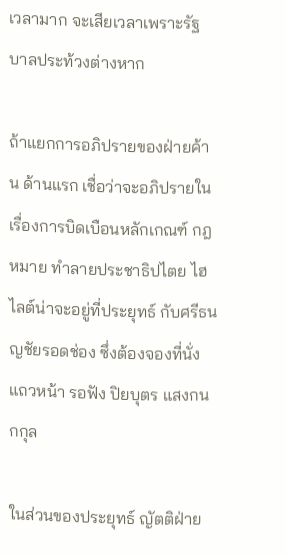เวลามาก จะเสียเวลาเพราะรัฐบาลประท้วงต่างหาก

ถ้าแยกการอภิปรายของฝ่ายค้าน ด้านแรก เชื่อว่าจะอภิปรายในเรื่องการบิดเบือนหลักเกณฑ์ กฎหมาย ทำลายประชาธิปไตย ไฮไลต์น่าจะอยู่ที่ประยุทธ์ กับศรีธนญชัยรอดช่อง ซึ่งต้องจองที่นั่งแถวหน้า รอฟัง ปิยบุตร แสงกนกกุล

ในส่วนของประยุทธ์ ญัตติฝ่าย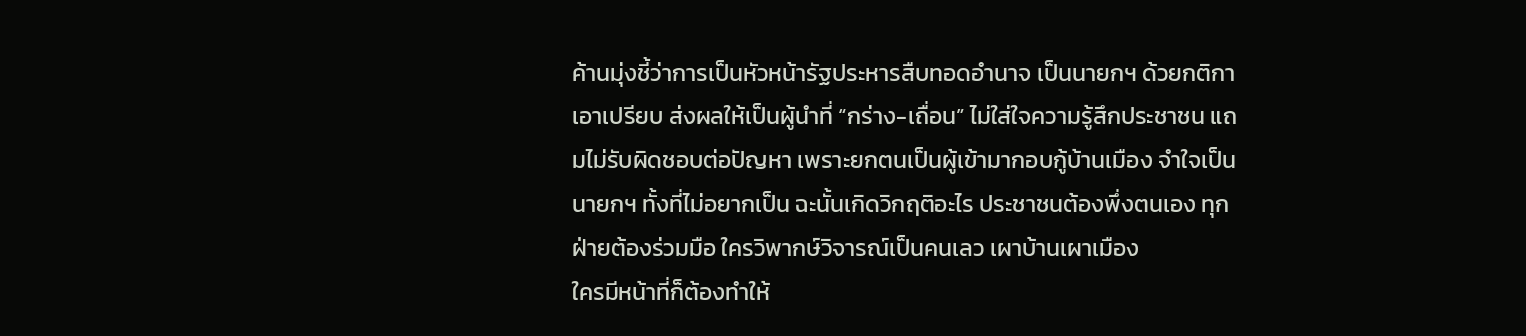ค้านมุ่งชี้ว่าการเป็นหัวหน้ารัฐประหารสืบทอดอำนาจ เป็นนายกฯ ด้วยกติกาเอาเปรียบ ส่งผลให้เป็นผู้นำที่ “กร่าง-เถื่อน” ไม่ใส่ใจความรู้สึกประชาชน แถมไม่รับผิดชอบต่อปัญหา เพราะยกตนเป็นผู้เข้ามากอบกู้บ้านเมือง จำใจเป็นนายกฯ ทั้งที่ไม่อยากเป็น ฉะนั้นเกิดวิกฤติอะไร ประชาชนต้องพึ่งตนเอง ทุกฝ่ายต้องร่วมมือ ใครวิพากษ์วิจารณ์เป็นคนเลว เผาบ้านเผาเมือง
ใครมีหน้าที่ก็ต้องทำให้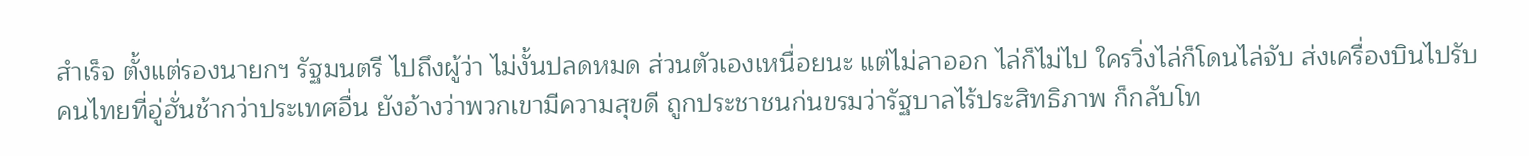สำเร็จ ตั้งแต่รองนายกฯ รัฐมนตรี ไปถึงผู้ว่า ไม่งั้นปลดหมด ส่วนตัวเองเหนื่อยนะ แต่ไม่ลาออก ไล่ก็ไม่ไป ใครวิ่งไล่ก็โดนไล่จับ ส่งเครื่องบินไปรับคนไทยที่อู่ฮั่นช้ากว่าประเทศอื่น ยังอ้างว่าพวกเขามีความสุขดี ถูกประชาชนก่นขรมว่ารัฐบาลไร้ประสิทธิภาพ ก็กลับโท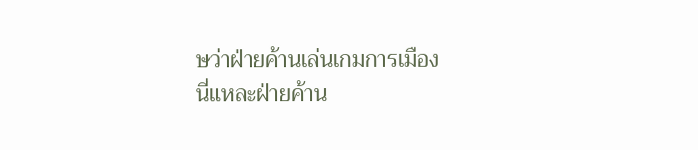ษว่าฝ่ายค้านเล่นเกมการเมือง
นี่แหละฝ่ายค้าน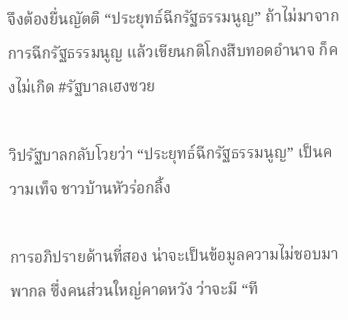จึงต้องยื่นญัตติ “ประยุทธ์ฉีกรัฐธรรมนูญ” ถ้าไม่มาจากการฉีกรัฐธรรมนูญ แล้วเขียนกติโกงสืบทอดอำนาจ ก็คงไม่เกิด #รัฐบาลเฮงซวย

วิปรัฐบาลกลับโวยว่า “ประยุทธ์ฉีกรัฐธรรมนูญ” เป็นความเท็จ ชาวบ้านหัวร่อกลิ้ง

การอภิปรายด้านที่สอง น่าจะเป็นข้อมูลความไม่ชอบมาพากล ซึ่งคนส่วนใหญ่คาดหวัง ว่าจะมี “ที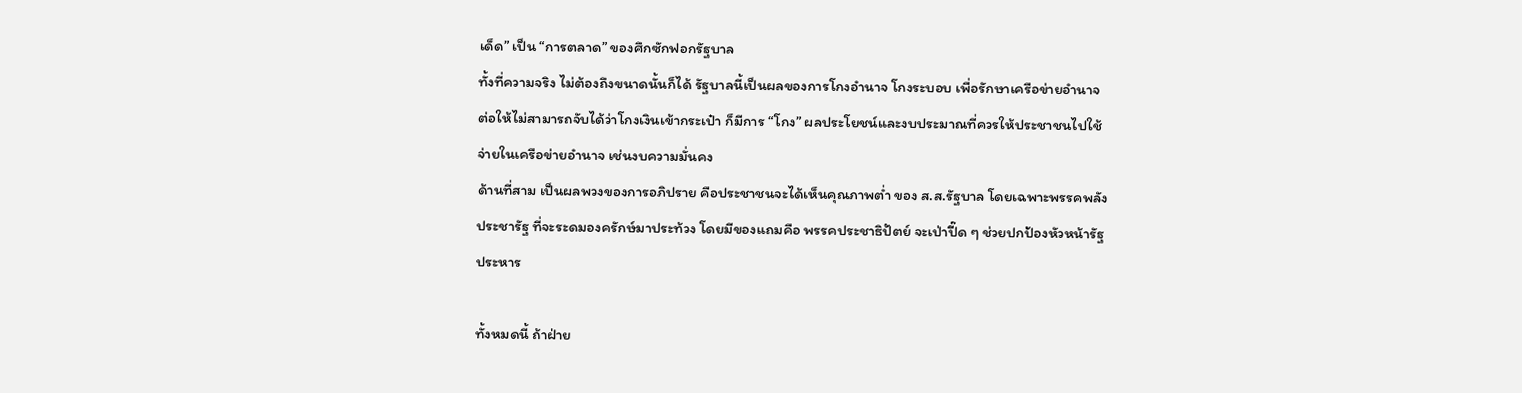เด็ด” เป็น “การตลาด” ของศึกซักฟอกรัฐบาล
ทั้งที่ความจริง ไม่ต้องถึงขนาดนั้นก็ได้ รัฐบาลนี้เป็นผลของการโกงอำนาจ โกงระบอบ เพื่อรักษาเครือข่ายอำนาจ ต่อให้ไม่สามารถจับได้ว่าโกงเงินเข้ากระเป๋า ก็มีการ “โกง” ผลประโยชน์และงบประมาณที่ควรให้ประชาชนไปใช้จ่ายในเครือข่ายอำนาจ เช่นงบความมั่นคง
ด้านที่สาม เป็นผลพวงของการอภิปราย คือประชาชนจะได้เห็นคุณภาพต่ำ ของ ส.ส.รัฐบาล โดยเฉพาะพรรคพลังประชารัฐ ที่จะระดมองครักษ์มาประท้วง โดยมีของแถมคือ พรรคประชาธิปัตย์ จะเป่าปี๊ด ๆ ช่วยปกป้องหัวหน้ารัฐประหาร

ทั้งหมดนี้ ถ้าฝ่าย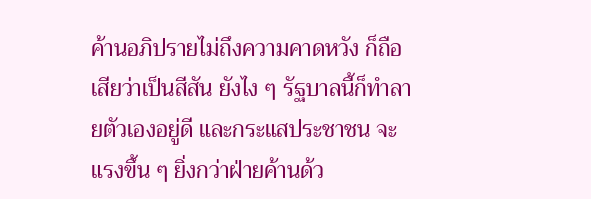ค้านอภิปรายไม่ถึงความคาดหวัง ก็ถือเสียว่าเป็นสีสัน ยังไง ๆ รัฐบาลนี้ก็ทำลายตัวเองอยู่ดี และกระแสประชาชน จะแรงขึ้น ๆ ยิ่งกว่าฝ่ายค้านด้ว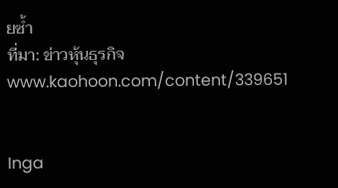ยซ้ำ
ที่มา: ข่าวหุ้นธุรกิจ www.kaohoon.com/content/339651


Inga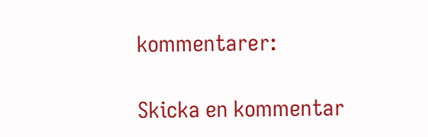kommentarer:

Skicka en kommentar